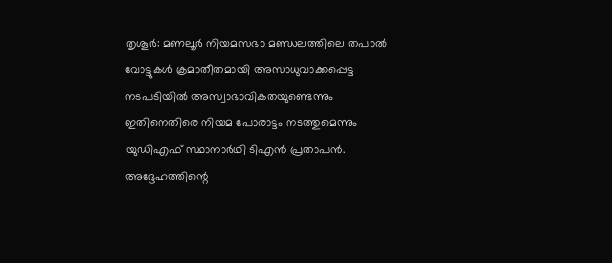തൃശൂർ: മണലൂർ നിയമസഭാ മണ്ഡലത്തിലെ തപാൽ വോട്ടുകൾ ക്രമാതീതമായി അസാധുവാക്കപ്പെട്ട നടപടിയിൽ അസ്വാഭാവികതയുണ്ടെന്നും ഇതിനെതിരെ നിയമ പോരാട്ടം നടത്തുമെന്നും യുഡിഎഫ് സ്ഥാനാർഥി ടിഎൻ പ്രതാപൻ. അദ്ദേഹത്തിന്റെ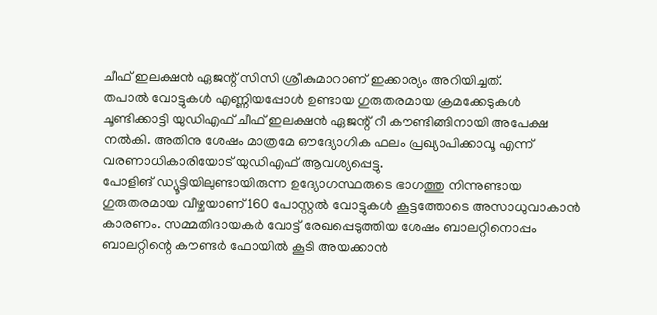ചീഫ് ഇലക്ഷൻ ഏജന്റ് സിസി ശ്രീകുമാറാണ് ഇക്കാര്യം അറിയിച്ചത്.
തപാൽ വോട്ടുകൾ എണ്ണിയപ്പോൾ ഉണ്ടായ ഗുരുതരമായ ക്രമക്കേടുകൾ ചൂണ്ടിക്കാട്ടി യുഡിഎഫ് ചീഫ് ഇലക്ഷൻ ഏജന്റ് റീ കൗണ്ടിങ്ങിനായി അപേക്ഷ നൽകി. അതിനു ശേഷം മാത്രമേ ഔദ്യോഗിക ഫലം പ്രഖ്യാപിക്കാവൂ എന്ന് വരണാധികാരിയോട് യുഡിഎഫ് ആവശ്യപ്പെട്ടു.
പോളിങ് ഡ്യൂട്ടിയിലുണ്ടായിരുന്ന ഉദ്യോഗസ്ഥരുടെ ഭാഗത്തു നിന്നുണ്ടായ ഗുരുതരമായ വീഴ്ചയാണ് 160 പോസ്റ്റൽ വോട്ടുകൾ കൂട്ടത്തോടെ അസാധുവാകാൻ കാരണം. സമ്മതിദായകർ വോട്ട് രേഖപ്പെടുത്തിയ ശേഷം ബാലറ്റിനൊപ്പം ബാലറ്റിന്റെ കൗണ്ടർ ഫോയിൽ കൂടി അയക്കാൻ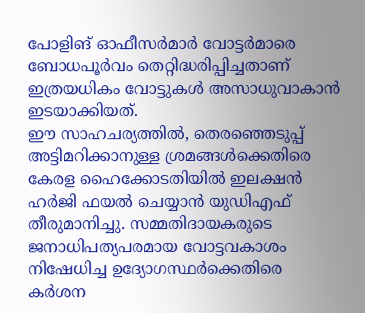പോളിങ് ഓഫീസർമാർ വോട്ടർമാരെ ബോധപൂർവം തെറ്റിദ്ധരിപ്പിച്ചതാണ് ഇത്രയധികം വോട്ടുകൾ അസാധുവാകാൻ ഇടയാക്കിയത്.
ഈ സാഹചര്യത്തിൽ, തെരഞ്ഞെടുപ്പ് അട്ടിമറിക്കാനുള്ള ശ്രമങ്ങൾക്കെതിരെ കേരള ഹൈക്കോടതിയിൽ ഇലക്ഷൻ ഹർജി ഫയൽ ചെയ്യാൻ യുഡിഎഫ് തീരുമാനിച്ചു. സമ്മതിദായകരുടെ ജനാധിപത്യപരമായ വോട്ടവകാശം നിഷേധിച്ച ഉദ്യോഗസ്ഥർക്കെതിരെ കർശന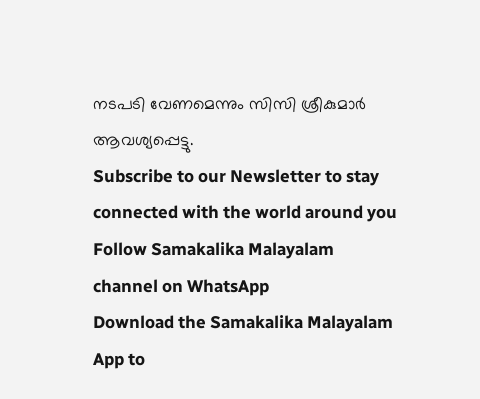നടപടി വേണമെന്നും സിസി ശ്രീകുമാർ ആവശ്യപ്പെട്ടു.
Subscribe to our Newsletter to stay connected with the world around you
Follow Samakalika Malayalam channel on WhatsApp
Download the Samakalika Malayalam App to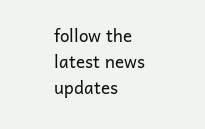follow the latest news updates